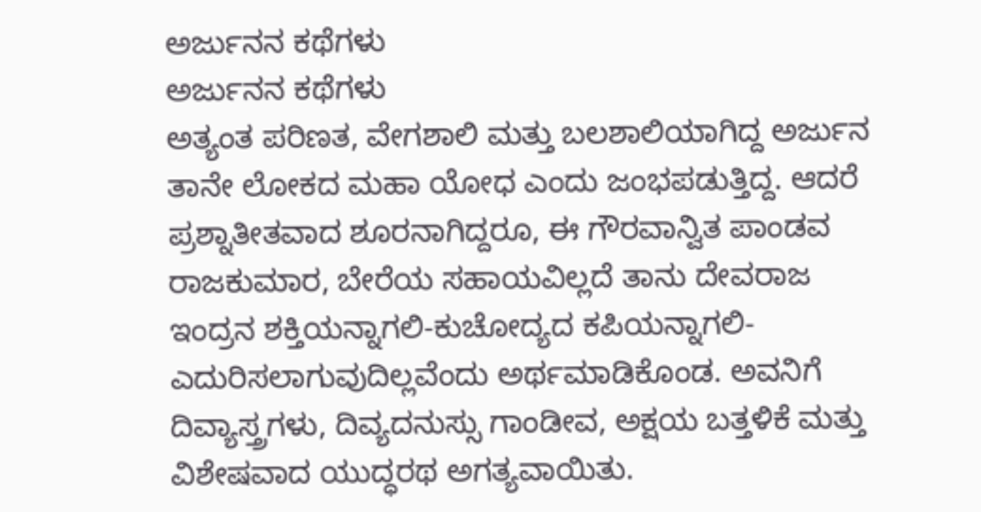ಅರ್ಜುನನ ಕಥೆಗಳು
ಅರ್ಜುನನ ಕಥೆಗಳು
ಅತ್ಯಂತ ಪರಿಣತ, ವೇಗಶಾಲಿ ಮತ್ತು ಬಲಶಾಲಿಯಾಗಿದ್ದ ಅರ್ಜುನ ತಾನೇ ಲೋಕದ ಮಹಾ ಯೋಧ ಎಂದು ಜಂಭಪಡುತ್ತಿದ್ದ. ಆದರೆ ಪ್ರಶ್ನಾತೀತವಾದ ಶೂರನಾಗಿದ್ದರೂ, ಈ ಗೌರವಾನ್ವಿತ ಪಾಂಡವ ರಾಜಕುಮಾರ, ಬೇರೆಯ ಸಹಾಯವಿಲ್ಲದೆ ತಾನು ದೇವರಾಜ ಇಂದ್ರನ ಶಕ್ತಿಯನ್ನಾಗಲಿ-ಕುಚೋದ್ಯದ ಕಪಿಯನ್ನಾಗಲಿ-ಎದುರಿಸಲಾಗುವುದಿಲ್ಲವೆಂದು ಅರ್ಥಮಾಡಿಕೊಂಡ. ಅವನಿಗೆ ದಿವ್ಯಾಸ್ತ್ರಗಳು, ದಿವ್ಯದನುಸ್ಸು ಗಾಂಡೀವ, ಅಕ್ಷಯ ಬತ್ತಳಿಕೆ ಮತ್ತು ವಿಶೇಷವಾದ ಯುದ್ಧರಥ ಅಗತ್ಯವಾಯಿತು.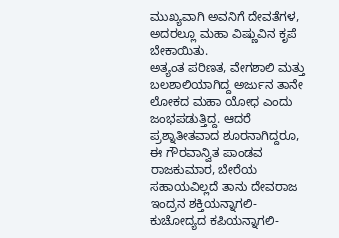ಮುಖ್ಯವಾಗಿ ಅವನಿಗೆ ದೇವತೆಗಳ, ಅದರಲ್ಲೂ ಮಹಾ ವಿಷ್ಣುವಿನ ಕೃಪೆ ಬೇಕಾಯಿತು.
ಅತ್ಯಂತ ಪರಿಣತ, ವೇಗಶಾಲಿ ಮತ್ತು ಬಲಶಾಲಿಯಾಗಿದ್ದ ಅರ್ಜುನ ತಾನೇ ಲೋಕದ ಮಹಾ ಯೋಧ ಎಂದು ಜಂಭಪಡುತ್ತಿದ್ದ. ಆದರೆ ಪ್ರಶ್ನಾತೀತವಾದ ಶೂರನಾಗಿದ್ದರೂ, ಈ ಗೌರವಾನ್ವಿತ ಪಾಂಡವ ರಾಜಕುಮಾರ, ಬೇರೆಯ ಸಹಾಯವಿಲ್ಲದೆ ತಾನು ದೇವರಾಜ ಇಂದ್ರನ ಶಕ್ತಿಯನ್ನಾಗಲಿ-ಕುಚೋದ್ಯದ ಕಪಿಯನ್ನಾಗಲಿ-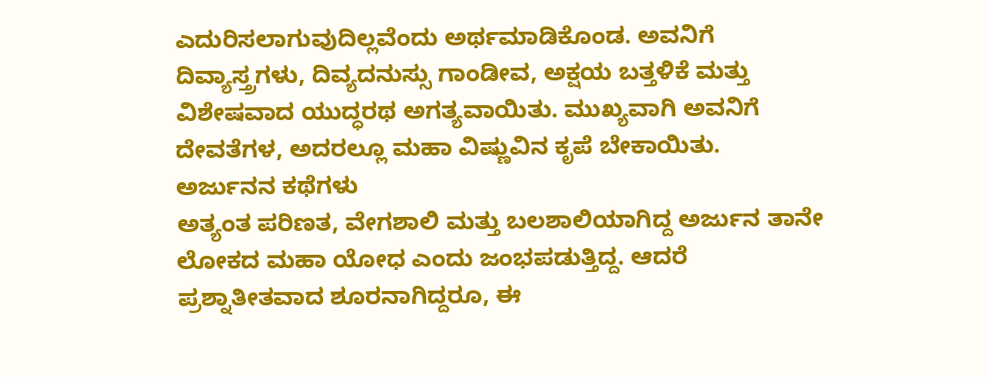ಎದುರಿಸಲಾಗುವುದಿಲ್ಲವೆಂದು ಅರ್ಥಮಾಡಿಕೊಂಡ. ಅವನಿಗೆ ದಿವ್ಯಾಸ್ತ್ರಗಳು, ದಿವ್ಯದನುಸ್ಸು ಗಾಂಡೀವ, ಅಕ್ಷಯ ಬತ್ತಳಿಕೆ ಮತ್ತು ವಿಶೇಷವಾದ ಯುದ್ಧರಥ ಅಗತ್ಯವಾಯಿತು. ಮುಖ್ಯವಾಗಿ ಅವನಿಗೆ ದೇವತೆಗಳ, ಅದರಲ್ಲೂ ಮಹಾ ವಿಷ್ಣುವಿನ ಕೃಪೆ ಬೇಕಾಯಿತು.
ಅರ್ಜುನನ ಕಥೆಗಳು
ಅತ್ಯಂತ ಪರಿಣತ, ವೇಗಶಾಲಿ ಮತ್ತು ಬಲಶಾಲಿಯಾಗಿದ್ದ ಅರ್ಜುನ ತಾನೇ ಲೋಕದ ಮಹಾ ಯೋಧ ಎಂದು ಜಂಭಪಡುತ್ತಿದ್ದ. ಆದರೆ ಪ್ರಶ್ನಾತೀತವಾದ ಶೂರನಾಗಿದ್ದರೂ, ಈ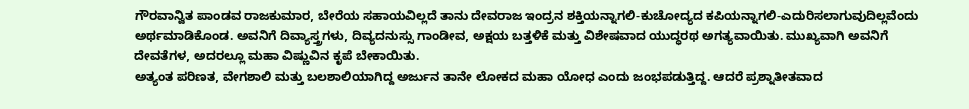ಗೌರವಾನ್ವಿತ ಪಾಂಡವ ರಾಜಕುಮಾರ, ಬೇರೆಯ ಸಹಾಯವಿಲ್ಲದೆ ತಾನು ದೇವರಾಜ ಇಂದ್ರನ ಶಕ್ತಿಯನ್ನಾಗಲಿ-ಕುಚೋದ್ಯದ ಕಪಿಯನ್ನಾಗಲಿ-ಎದುರಿಸಲಾಗುವುದಿಲ್ಲವೆಂದು ಅರ್ಥಮಾಡಿಕೊಂಡ. ಅವನಿಗೆ ದಿವ್ಯಾಸ್ತ್ರಗಳು, ದಿವ್ಯದನುಸ್ಸು ಗಾಂಡೀವ, ಅಕ್ಷಯ ಬತ್ತಳಿಕೆ ಮತ್ತು ವಿಶೇಷವಾದ ಯುದ್ಧರಥ ಅಗತ್ಯವಾಯಿತು. ಮುಖ್ಯವಾಗಿ ಅವನಿಗೆ ದೇವತೆಗಳ, ಅದರಲ್ಲೂ ಮಹಾ ವಿಷ್ಣುವಿನ ಕೃಪೆ ಬೇಕಾಯಿತು.
ಅತ್ಯಂತ ಪರಿಣತ, ವೇಗಶಾಲಿ ಮತ್ತು ಬಲಶಾಲಿಯಾಗಿದ್ದ ಅರ್ಜುನ ತಾನೇ ಲೋಕದ ಮಹಾ ಯೋಧ ಎಂದು ಜಂಭಪಡುತ್ತಿದ್ದ. ಆದರೆ ಪ್ರಶ್ನಾತೀತವಾದ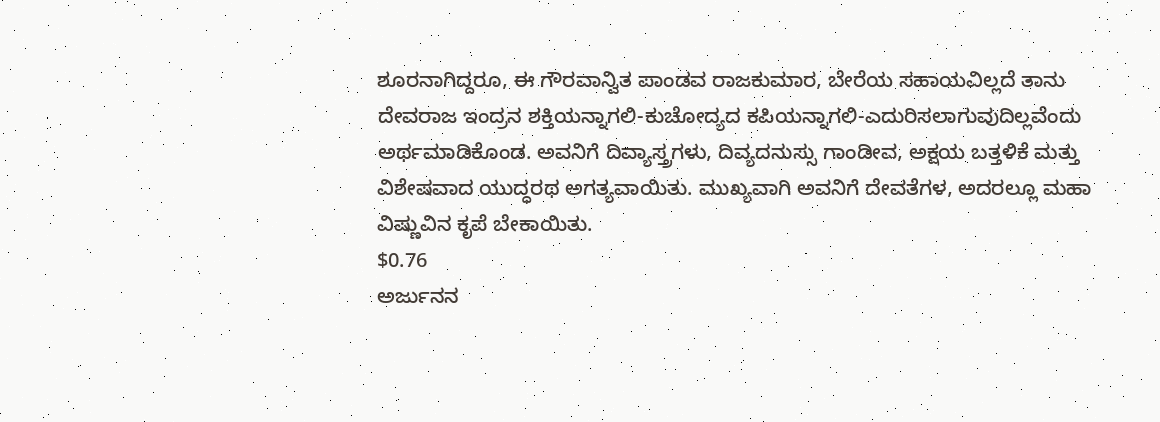ಶೂರನಾಗಿದ್ದರೂ, ಈ ಗೌರವಾನ್ವಿತ ಪಾಂಡವ ರಾಜಕುಮಾರ, ಬೇರೆಯ ಸಹಾಯವಿಲ್ಲದೆ ತಾನು ದೇವರಾಜ ಇಂದ್ರನ ಶಕ್ತಿಯನ್ನಾಗಲಿ-ಕುಚೋದ್ಯದ ಕಪಿಯನ್ನಾಗಲಿ-ಎದುರಿಸಲಾಗುವುದಿಲ್ಲವೆಂದು ಅರ್ಥಮಾಡಿಕೊಂಡ. ಅವನಿಗೆ ದಿವ್ಯಾಸ್ತ್ರಗಳು, ದಿವ್ಯದನುಸ್ಸು ಗಾಂಡೀವ, ಅಕ್ಷಯ ಬತ್ತಳಿಕೆ ಮತ್ತು ವಿಶೇಷವಾದ ಯುದ್ಧರಥ ಅಗತ್ಯವಾಯಿತು. ಮುಖ್ಯವಾಗಿ ಅವನಿಗೆ ದೇವತೆಗಳ, ಅದರಲ್ಲೂ ಮಹಾ ವಿಷ್ಣುವಿನ ಕೃಪೆ ಬೇಕಾಯಿತು.
$0.76
ಅರ್ಜುನನ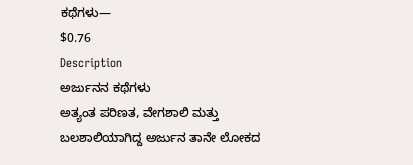ಕಥೆಗಳು—
$0.76
Description
ಅರ್ಜುನನ ಕಥೆಗಳು
ಅತ್ಯಂತ ಪರಿಣತ, ವೇಗಶಾಲಿ ಮತ್ತು ಬಲಶಾಲಿಯಾಗಿದ್ದ ಅರ್ಜುನ ತಾನೇ ಲೋಕದ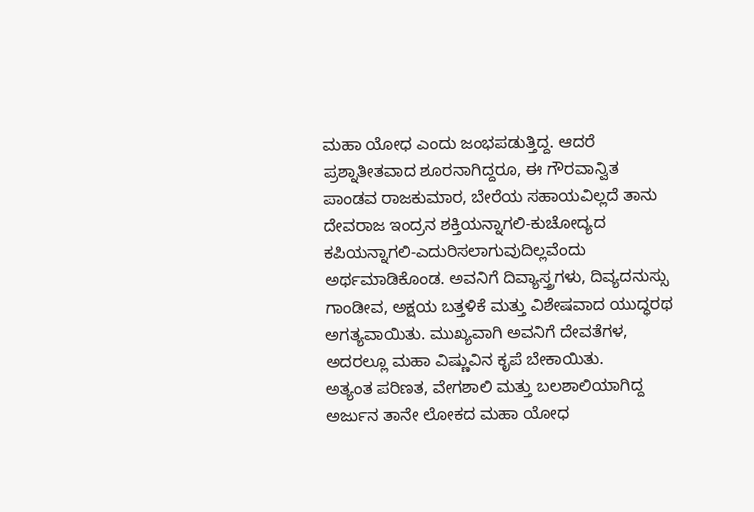ಮಹಾ ಯೋಧ ಎಂದು ಜಂಭಪಡುತ್ತಿದ್ದ. ಆದರೆ ಪ್ರಶ್ನಾತೀತವಾದ ಶೂರನಾಗಿದ್ದರೂ, ಈ ಗೌರವಾನ್ವಿತ ಪಾಂಡವ ರಾಜಕುಮಾರ, ಬೇರೆಯ ಸಹಾಯವಿಲ್ಲದೆ ತಾನು ದೇವರಾಜ ಇಂದ್ರನ ಶಕ್ತಿಯನ್ನಾಗಲಿ-ಕುಚೋದ್ಯದ ಕಪಿಯನ್ನಾಗಲಿ-ಎದುರಿಸಲಾಗುವುದಿಲ್ಲವೆಂದು ಅರ್ಥಮಾಡಿಕೊಂಡ. ಅವನಿಗೆ ದಿವ್ಯಾಸ್ತ್ರಗಳು, ದಿವ್ಯದನುಸ್ಸು ಗಾಂಡೀವ, ಅಕ್ಷಯ ಬತ್ತಳಿಕೆ ಮತ್ತು ವಿಶೇಷವಾದ ಯುದ್ಧರಥ ಅಗತ್ಯವಾಯಿತು. ಮುಖ್ಯವಾಗಿ ಅವನಿಗೆ ದೇವತೆಗಳ, ಅದರಲ್ಲೂ ಮಹಾ ವಿಷ್ಣುವಿನ ಕೃಪೆ ಬೇಕಾಯಿತು.
ಅತ್ಯಂತ ಪರಿಣತ, ವೇಗಶಾಲಿ ಮತ್ತು ಬಲಶಾಲಿಯಾಗಿದ್ದ ಅರ್ಜುನ ತಾನೇ ಲೋಕದ ಮಹಾ ಯೋಧ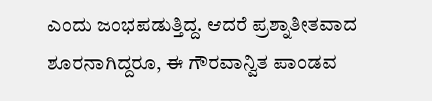ಎಂದು ಜಂಭಪಡುತ್ತಿದ್ದ. ಆದರೆ ಪ್ರಶ್ನಾತೀತವಾದ ಶೂರನಾಗಿದ್ದರೂ, ಈ ಗೌರವಾನ್ವಿತ ಪಾಂಡವ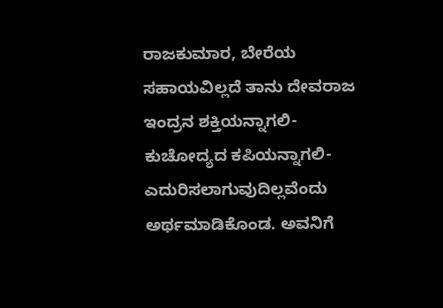ರಾಜಕುಮಾರ, ಬೇರೆಯ ಸಹಾಯವಿಲ್ಲದೆ ತಾನು ದೇವರಾಜ ಇಂದ್ರನ ಶಕ್ತಿಯನ್ನಾಗಲಿ-ಕುಚೋದ್ಯದ ಕಪಿಯನ್ನಾಗಲಿ-ಎದುರಿಸಲಾಗುವುದಿಲ್ಲವೆಂದು ಅರ್ಥಮಾಡಿಕೊಂಡ. ಅವನಿಗೆ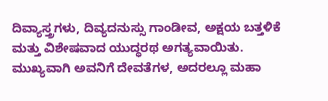ದಿವ್ಯಾಸ್ತ್ರಗಳು, ದಿವ್ಯದನುಸ್ಸು ಗಾಂಡೀವ, ಅಕ್ಷಯ ಬತ್ತಳಿಕೆ ಮತ್ತು ವಿಶೇಷವಾದ ಯುದ್ಧರಥ ಅಗತ್ಯವಾಯಿತು. ಮುಖ್ಯವಾಗಿ ಅವನಿಗೆ ದೇವತೆಗಳ, ಅದರಲ್ಲೂ ಮಹಾ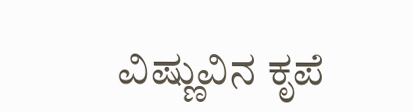ವಿಷ್ಣುವಿನ ಕೃಪೆ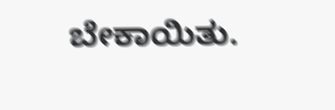ಬೇಕಾಯಿತು.